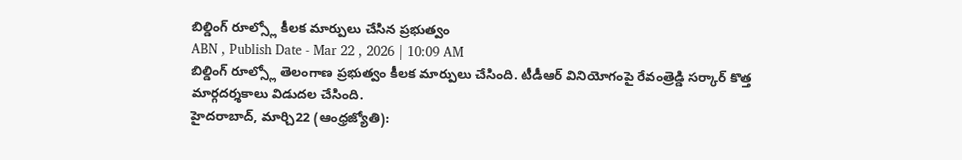బిల్డింగ్ రూల్స్లో కీలక మార్పులు చేసిన ప్రభుత్వం
ABN , Publish Date - Mar 22 , 2026 | 10:09 AM
బిల్డింగ్ రూల్స్లో తెలంగాణ ప్రభుత్వం కీలక మార్పులు చేసింది. టీడీఆర్ వినియోగంపై రేవంత్రెడ్డి సర్కార్ కొత్త మార్గదర్శకాలు విడుదల చేసింది.
హైదరాబాద్, మార్చి22 (ఆంధ్రజ్యోతి):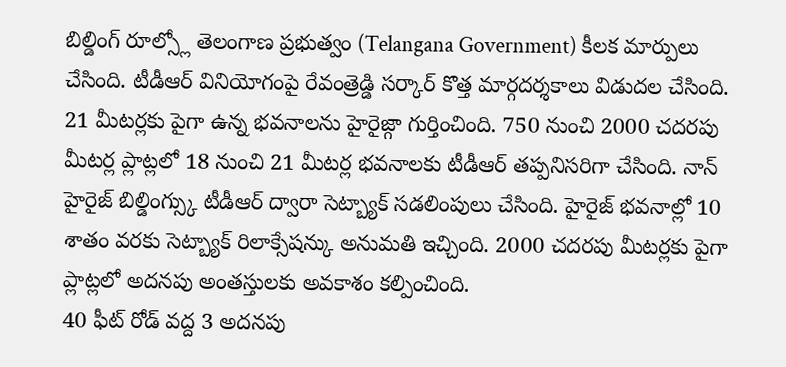బిల్డింగ్ రూల్స్లో తెలంగాణ ప్రభుత్వం (Telangana Government) కీలక మార్పులు చేసింది. టీడీఆర్ వినియోగంపై రేవంత్రెడ్డి సర్కార్ కొత్త మార్గదర్శకాలు విడుదల చేసింది. 21 మీటర్లకు పైగా ఉన్న భవనాలను హైరైజ్గా గుర్తించింది. 750 నుంచి 2000 చదరపు మీటర్ల ప్లాట్లలో 18 నుంచి 21 మీటర్ల భవనాలకు టీడీఆర్ తప్పనిసరిగా చేసింది. నాన్ హైరైజ్ బిల్డింగ్స్కు టీడీఆర్ ద్వారా సెట్బ్యాక్ సడలింపులు చేసింది. హైరైజ్ భవనాల్లో 10 శాతం వరకు సెట్బ్యాక్ రిలాక్సేషన్కు అనుమతి ఇచ్చింది. 2000 చదరపు మీటర్లకు పైగా ప్లాట్లలో అదనపు అంతస్తులకు అవకాశం కల్పించింది.
40 ఫీట్ రోడ్ వద్ద 3 అదనపు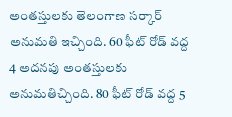అంతస్తులకు తెలంగాణ సర్కార్ అనుమతి ఇచ్చింది. 60 ఫీట్ రోడ్ వద్ద 4 అదనపు అంతస్తులకు అనుమతిచ్చింది. 80 ఫీట్ రోడ్ వద్ద 5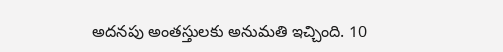అదనపు అంతస్తులకు అనుమతి ఇచ్చింది. 10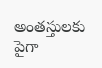అంతస్తులకు పైగా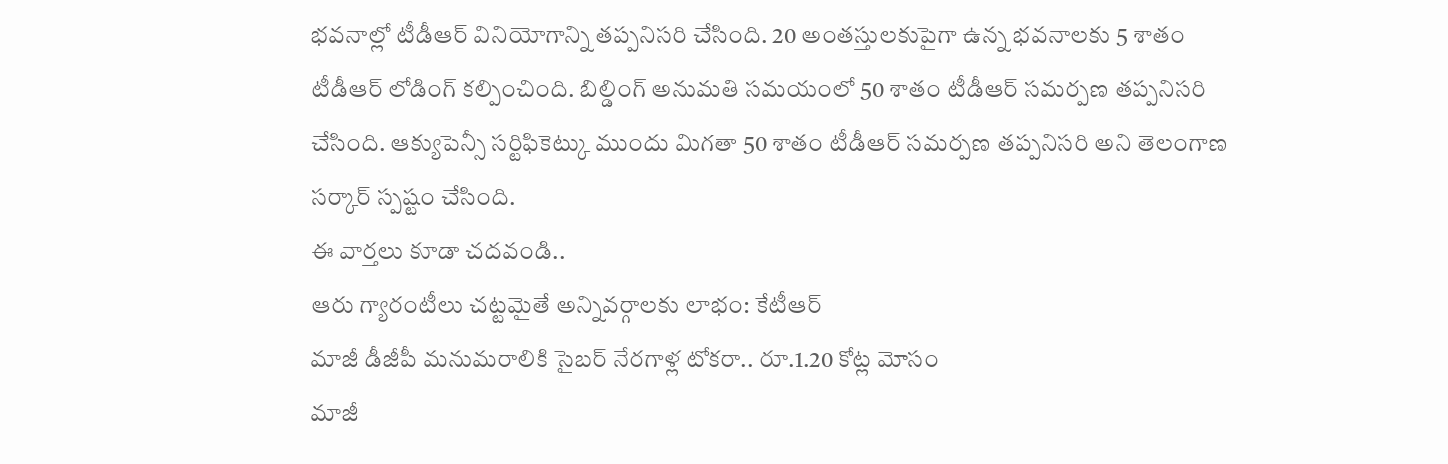భవనాల్లో టీడీఆర్ వినియోగాన్ని తప్పనిసరి చేసింది. 20 అంతస్తులకుపైగా ఉన్న భవనాలకు 5 శాతం టీడీఆర్ లోడింగ్ కల్పించింది. బిల్డింగ్ అనుమతి సమయంలో 50 శాతం టీడీఆర్ సమర్పణ తప్పనిసరి చేసింది. ఆక్యుపెన్సీ సర్టిఫికెట్కు ముందు మిగతా 50 శాతం టీడీఆర్ సమర్పణ తప్పనిసరి అని తెలంగాణ సర్కార్ స్పష్టం చేసింది.
ఈ వార్తలు కూడా చదవండి..
ఆరు గ్యారంటీలు చట్టమైతే అన్నివర్గాలకు లాభం: కేటీఆర్
మాజీ డీజీపీ మనుమరాలికి సైబర్ నేరగాళ్ల టోకరా.. రూ.1.20 కోట్ల మోసం
మాజీ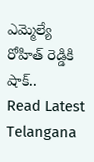ఎమ్మెల్యే రోహిత్ రెడ్డికి షాక్..
Read Latest Telangana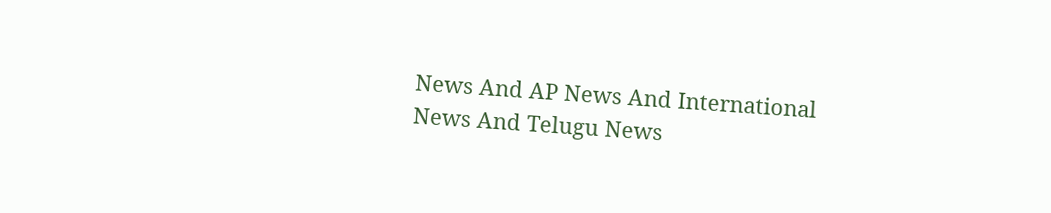News And AP News And International News And Telugu News